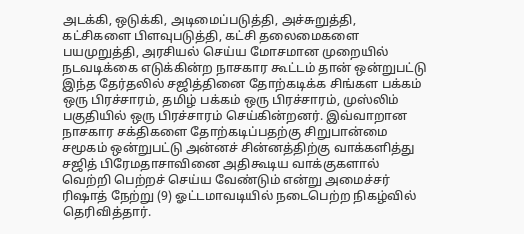அடக்கி, ஒடுக்கி, அடிமைப்படுத்தி, அச்சுறுத்தி, கட்சிகளை பிளவுபடுத்தி, கட்சி தலைமைகளை பயமுறுத்தி, அரசியல் செய்ய மோசமான முறையில் நடவடிக்கை எடுக்கின்ற நாசகார கூட்டம் தான் ஒன்றுபட்டு இந்த தேர்தலில் சஜித்தினை தோற்கடிக்க சிங்கள பக்கம் ஒரு பிரச்சாரம், தமிழ் பக்கம் ஒரு பிரச்சாரம், முஸ்லிம் பகுதியில் ஒரு பிரச்சாரம் செய்கின்றனர். இவ்வாறான நாசகார சக்திகளை தோற்கடிப்பதற்கு சிறுபான்மை சமூகம் ஒன்றுபட்டு அன்னச் சின்னத்திற்கு வாக்களித்து சஜித் பிரேமதாசாவினை அதிகூடிய வாக்குகளால் வெற்றி பெற்றச் செய்ய வேண்டும் என்று அமைச்சர் ரிஷாத் நேற்று (9) ஓட்டமாவடியில் நடைபெற்ற நிகழ்வில் தெரிவித்தார்.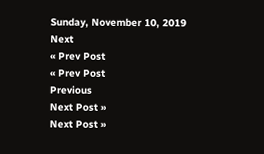Sunday, November 10, 2019
Next
« Prev Post
« Prev Post
Previous
Next Post »
Next Post »